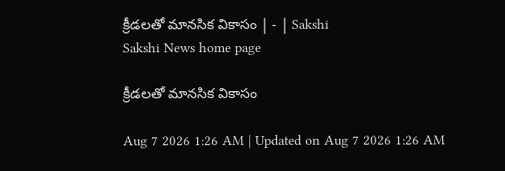క్రీడలతో మానసిక వికాసం | - | Sakshi
Sakshi News home page

క్రీడలతో మానసిక వికాసం

Aug 7 2026 1:26 AM | Updated on Aug 7 2026 1:26 AM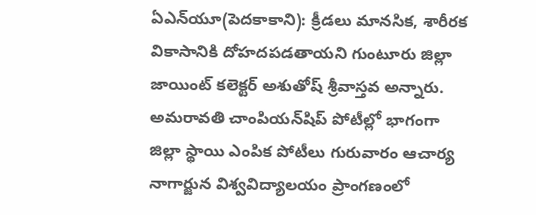ఏఎన్‌యూ(పెదకాకాని): క్రీడలు మానసిక, శారీరక వికాసానికి దోహదపడతాయని గుంటూరు జిల్లా జాయింట్‌ కలెక్టర్‌ అశుతోష్‌ శ్రీవాస్తవ అన్నారు. అమరావతి చాంపియన్‌షిప్‌ పోటీల్లో భాగంగా జిల్లా స్థాయి ఎంపిక పోటీలు గురువారం ఆచార్య నాగార్జున విశ్వవిద్యాలయం ప్రాంగణంలో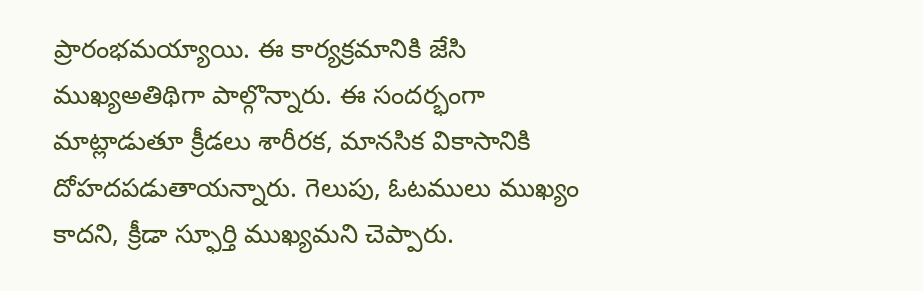ప్రారంభమయ్యాయి. ఈ కార్యక్రమానికి జేసి ముఖ్యఅతిథిగా పాల్గొన్నారు. ఈ సందర్భంగా మాట్లాడుతూ క్రీడలు శారీరక, మానసిక వికాసానికి దోహదపడుతాయన్నారు. గెలుపు, ఓటములు ముఖ్యం కాదని, క్రీడా స్ఫూర్తి ముఖ్యమని చెప్పారు.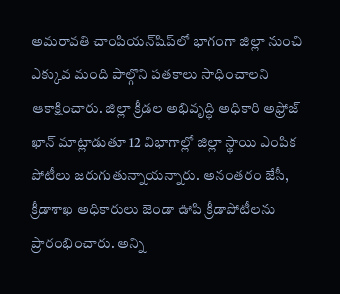అమరావతి చాంపియన్‌షిప్‌లో భాగంగా జిల్లా నుంచి ఎక్కువ మంది పాల్గొని పతకాలు సాధించాలని ఆకాక్షించారు. జిల్లా క్రీడల అభివృద్ధి అధికారి అఫ్రోజ్‌ ఖాన్‌ మాట్లాడుతూ 12 విభాగాల్లో జిల్లా స్థాయి ఎంపిక పోటీలు జరుగుతున్నాయన్నారు. అనంతరం జేసీ, క్రీడాశాఖ అధికారులు జెండా ఊపి క్రీడాపోటీలను ప్రారంభించారు. అన్ని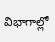విభాగాల్లో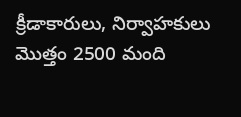క్రీడాకారులు, నిర్వాహకులు మొత్తం 2500 మంది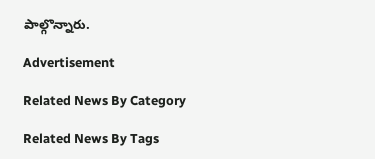పాల్గొన్నారు.

Advertisement

Related News By Category

Related News By Tags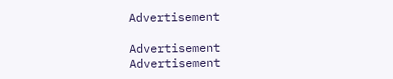Advertisement

Advertisement
Advertisement